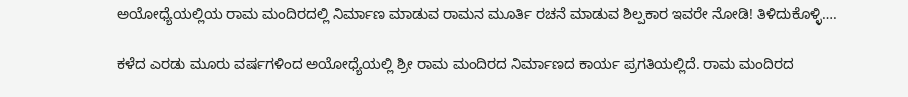ಅಯೋಧ್ಯೆಯಲ್ಲಿಯ ರಾಮ ಮಂದಿರದಲ್ಲಿ ನಿರ್ಮಾಣ ಮಾಡುವ ರಾಮನ ಮೂರ್ತಿ ರಚನೆ ಮಾಡುವ ಶಿಲ್ಪಕಾರ ಇವರೇ ನೋಡಿ! ತಿಳಿದುಕೊಳ್ಳಿ….

ಕಳೆದ ಎರಡು ಮೂರು ವರ್ಷಗಳಿಂದ ಅಯೋಧ್ಯೆಯಲ್ಲಿ ಶ್ರೀ ರಾಮ ಮಂದಿರದ ನಿರ್ಮಾಣದ ಕಾರ್ಯ ಪ್ರಗತಿಯಲ್ಲಿದೆ. ರಾಮ ಮಂದಿರದ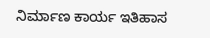ನಿರ್ಮಾಣ ಕಾರ್ಯ ಇತಿಹಾಸ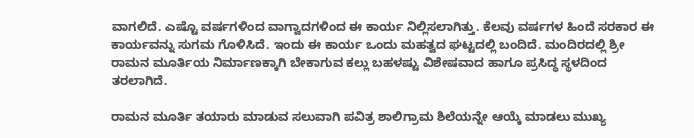ವಾಗಲಿದೆ. ಎಷ್ಟೊ ವರ್ಷಗಳಿಂದ ವಾಗ್ವಾದಗಳಿಂದ ಈ ಕಾರ್ಯ ನಿಲ್ಲಿಸಲಾಗಿತ್ತು. ಕೆಲವು ವರ್ಷಗಳ ಹಿಂದೆ ಸರಕಾರ ಈ ಕಾರ್ಯವನ್ನು ಸುಗಮ ಗೊಳಿಸಿದೆ. ಇಂದು ಈ ಕಾರ್ಯ ಒಂದು ಮಹತ್ವದ ಘಟ್ಟದಲ್ಲಿ ಬಂದಿದೆ. ಮಂದಿರದಲ್ಲಿ ಶ್ರೀ ರಾಮನ ಮೂರ್ತಿಯ ನಿರ್ಮಾಣಕ್ಕಾಗಿ ಬೇಕಾಗುವ ಕಲ್ಲು ಬಹಳಷ್ಟು ವಿಶೇಷವಾದ ಹಾಗೂ ಪ್ರಸಿದ್ಧ ಸ್ಥಳದಿಂದ ತರಲಾಗಿದೆ.

ರಾಮನ ಮೂರ್ತಿ ತಯಾರು ಮಾಡುವ ಸಲುವಾಗಿ ಪವಿತ್ರ ಶಾಲಿಗ್ರಾಮ ಶಿಲೆಯನ್ನೇ ಆಯ್ಕೆ ಮಾಡಲು ಮುಖ್ಯ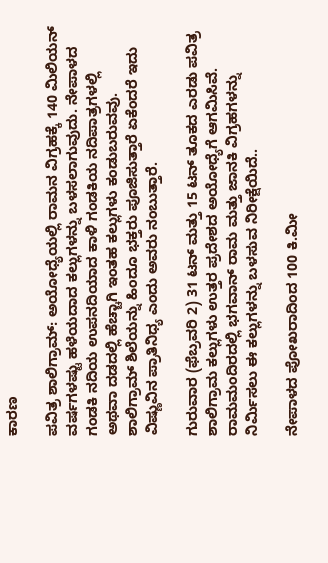ಕಾರಣ

ಪವಿತ್ರ ಶಾಲಿಗ್ರಾಮ್: ಅಯೋಧ್ಯೆಯಲ್ಲಿ ರಾಮನ ವಿಗ್ರಹಕ್ಕೆ 140 ಮಿಲಿಯನ್ ವರ್ಷಗಳಷ್ಟು ಹಳೆಯದಾದ ಕಲ್ಲುಗಳನ್ನು ಬಳಸಲಾಗುವುದು. ನೇಪಾಳದ ಗಂಡಕಿ ನದಿಯ ಉಪನದಿಯಾದ ಕಾಳಿ ಗಂಡಕಿಯ ನದಿಪಾತ್ರಗಳಲ್ಲಿ ಅಥವಾ ದಡದಲ್ಲಿ ಹೆಚ್ಚಾಗಿ ಇಂತಹ ಕಲ್ಲುಗಳು ಕಂಡುಬರುವವು. ಶಾಲಿಗ್ರಾಮ್ ಶಿಲೆಯನ್ನು ಹಿಂದೂ ಭಕ್ತರು ಪೂಜಿಸುತ್ತಾರೆ ಏಕೆಂದರೆ ಇದು ವಿಷ್ಣುವಿನ ಪ್ರಾತಿನಿಧ್ಯ ಎಂದು ಅವರು ನಂಬುತ್ತಾರೆ.

ಗುರುವಾರ (ಫೆಬ್ರವರಿ 2) 31 ಟನ್ ಮತ್ತು 15 ಟನ್ ತೂಕದ ಎರಡು ಪವಿತ್ರ ಶಾಲಿಗ್ರಾಮ ಕಲ್ಲುಗಳು ಉತ್ತರ ಪ್ರದೇಶದ ಅಯೋಧ್ಯೆಗೆ ಆಗಮಿಸಿವೆ. ರಾಮಮಂದಿರದಲ್ಲಿ ಭಗವಾನ್ ರಾಮ ಮತ್ತು ಜಾನಕಿ ವಿಗ್ರಹಗಳನ್ನು ನಿರ್ಮಿಸಲು ಈ ಕಲ್ಲುಗಳನ್ನು ಬಳಸುವ ನಿರೀಕ್ಷೆಯಿದೆ..

ನೇಪಾಳದ ಪೋಖರಾದಿಂದ 100 ಕಿ.ಮೀ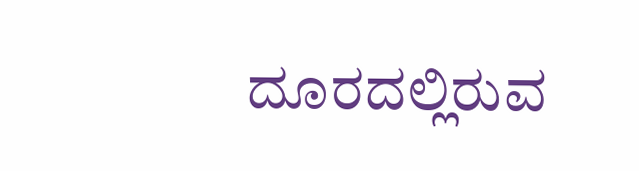ದೂರದಲ್ಲಿರುವ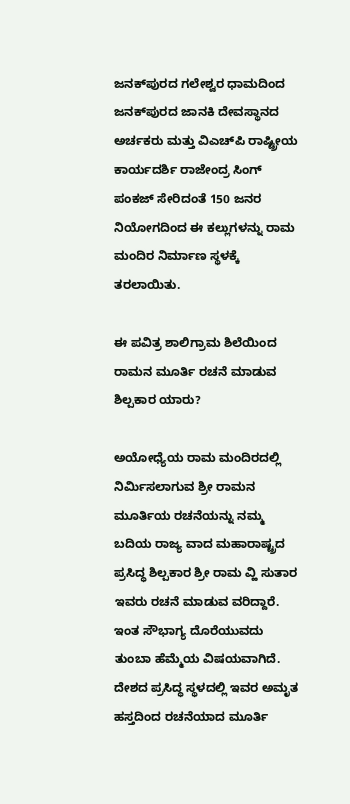ಜನಕ್‌ಪುರದ ಗಲೇಶ್ವರ ಧಾಮದಿಂದ ಜನಕ್‌ಪುರದ ಜಾನಕಿ ದೇವಸ್ಥಾನದ ಅರ್ಚಕರು ಮತ್ತು ವಿಎಚ್‌ಪಿ ರಾಷ್ಟ್ರೀಯ ಕಾರ್ಯದರ್ಶಿ ರಾಜೇಂದ್ರ ಸಿಂಗ್ ಪಂಕಜ್ ಸೇರಿದಂತೆ 150 ಜನರ ನಿಯೋಗದಿಂದ ಈ ಕಲ್ಲುಗಳನ್ನು ರಾಮ ಮಂದಿರ ನಿರ್ಮಾಣ ಸ್ಥಳಕ್ಕೆ ತರಲಾಯಿತು.

ಈ ಪವಿತ್ರ ಶಾಲಿಗ್ರಾಮ ಶಿಲೆಯಿಂದ ರಾಮನ ಮೂರ್ತಿ ರಚನೆ ಮಾಡುವ ಶಿಲ್ಪಕಾರ ಯಾರು?

ಅಯೋಧ್ಯೆಯ ರಾಮ ಮಂದಿರದಲ್ಲಿ ನಿರ್ಮಿಸಲಾಗುವ ಶ್ರೀ ರಾಮನ ಮೂರ್ತಿಯ ರಚನೆಯನ್ನು ನಮ್ಮ ಬದಿಯ ರಾಜ್ಯ ವಾದ ಮಹಾರಾಷ್ಟ್ರದ ಪ್ರಸಿದ್ಧ ಶಿಲ್ಪಕಾರ ಶ್ರೀ ರಾಮ ವ್ಹಿ ಸುತಾರ ಇವರು ರಚನೆ ಮಾಡುವ ವರಿದ್ದಾರೆ. ಇಂತ ಸೌಭಾಗ್ಯ ದೊರೆಯುವದು ತುಂಬಾ ಹೆಮ್ಮೆಯ ವಿಷಯವಾಗಿದೆ. ದೇಶದ ಪ್ರಸಿದ್ಧ ಸ್ಥಳದಲ್ಲಿ ಇವರ ಅಮೃತ ಹಸ್ತದಿಂದ ರಚನೆಯಾದ ಮೂರ್ತಿ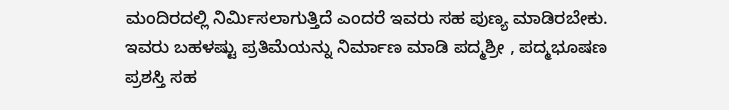ಮಂದಿರದಲ್ಲಿ ನಿರ್ಮಿಸಲಾಗುತ್ತಿದೆ ಎಂದರೆ ಇವರು ಸಹ ಪುಣ್ಯ ಮಾಡಿರಬೇಕು. ಇವರು ಬಹಳಷ್ಟು ಪ್ರತಿಮೆಯನ್ನು ನಿರ್ಮಾಣ ಮಾಡಿ ಪದ್ಮಶ್ರೀ , ಪದ್ಮಭೂಷಣ ಪ್ರಶಸ್ತಿ ಸಹ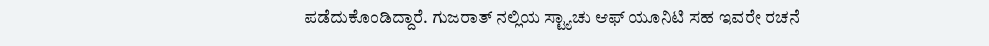ಪಡೆದುಕೊಂಡಿದ್ದಾರೆ. ಗುಜರಾತ್ ನಲ್ಲಿಯ ಸ್ಟ್ಯಾಚು ಆಫ್ ಯೂನಿಟಿ ಸಹ ಇವರೇ ರಚನೆ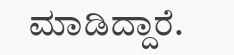ಮಾಡಿದ್ದಾರೆ.